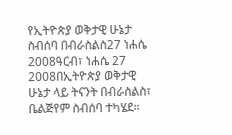የኢትዮጵያ ወቅታዊ ሁኔታ ስብሰባ በብራስልስ27 ነሐሴ 2008ዓርብ፣ ነሐሴ 27 2008በኢትዮጵያ ወቅታዊ ሁኔታ ላይ ትናንት በብራስልስ፣ ቤልጅየም ስብሰባ ተካሄደ።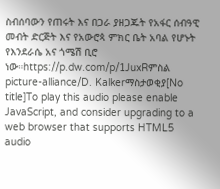ስብሰባውን የጠሩት እና በጋራ ያዘጋጁት የአፋር ሰብዓዊ መብት ድርጅት እና የአውሮጳ ምክር ቤት አባል የሆኑት የእንደራሴ አና ጎሜሽ ቢሮ ነው።https://p.dw.com/p/1JuxRምስል picture-alliance/D. Kalkerማስታወቂያ[No title]To play this audio please enable JavaScript, and consider upgrading to a web browser that supports HTML5 audio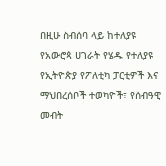በዚሁ ስብሰባ ላይ ከተለያዩ የአውሮጳ ሀገራት የሄዱ የተለያዩ የኢትዮጵያ የፖለቲካ ፓርቲዎች እና ማህበረሰቦች ተወካዮች፣ የሰብዓዊ መብት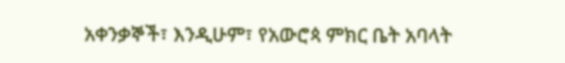አቀንቃኞች፣ እንዲሁም፣ የአውሮጳ ምክር ቤት አባላት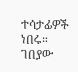ተሳታፊዎች ነበሩ። ገበያው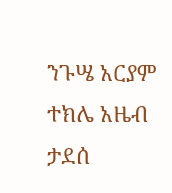ንጉሤ አርያም ተክሌ አዜብ ታደሰ